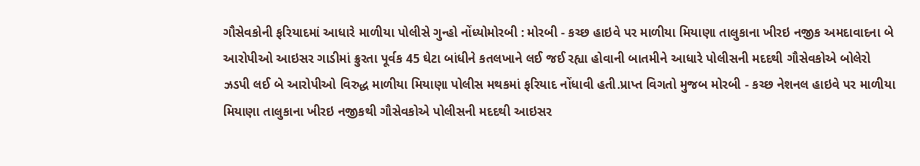ગૌસેવકોની ફરિયાદમાં આધારે માળીયા પોલીસે ગુન્હો નોંધ્યોમોરબી : મોરબી - કચ્છ હાઇવે પર માળીયા મિયાણા તાલુકાના ખીરઇ નજીક અમદાવાદના બે આરોપીઓ આઇસર ગાડીમાં ક્રુરતા પૂર્વક 45 ઘેટા બાંધીને કતલખાને લઈ જઈ રહ્યા હોવાની બાતમીને આધારે પોલીસની મદદથી ગૌસેવકોએ બોલેરો ઝડપી લઈ બે આરોપીઓ વિરુદ્ધ માળીયા મિયાણા પોલીસ મથકમાં ફરિયાદ નોંધાવી હતી.પ્રાપ્ત વિગતો મુજબ મોરબી - કચ્છ નેશનલ હાઇવે પર માળીયા મિયાણા તાલુકાના ખીરઇ નજીકથી ગૌસેવકોએ પોલીસની મદદથી આઇસર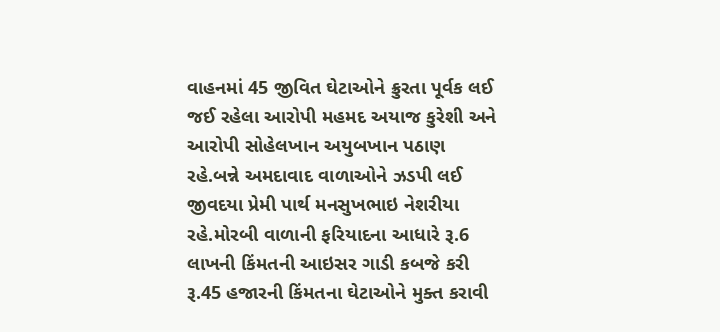વાહનમાં 45 જીવિત ઘેટાઓને ક્રુરતા પૂર્વક લઈ જઈ રહેલા આરોપી મહમદ અયાજ કુરેશી અને આરોપી સોહેલખાન અયુબખાન પઠાણ રહે.બન્ને અમદાવાદ વાળાઓને ઝડપી લઈ જીવદયા પ્રેમી પાર્થ મનસુખભાઇ નેશરીયા રહે.મોરબી વાળાની ફરિયાદના આધારે રૂ.6 લાખની કિંમતની આઇસર ગાડી કબજે કરી રૂ.45 હજારની કિંમતના ઘેટાઓને મુક્ત કરાવી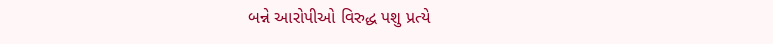બન્ને આરોપીઓ વિરુદ્ધ પશુ પ્રત્યે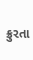ક્રુરતા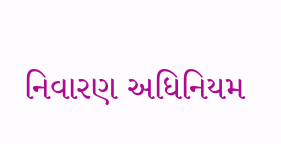નિવારણ અધિનિયમ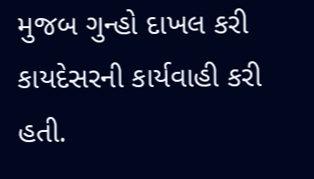મુજબ ગુન્હો દાખલ કરી કાયદેસરની કાર્યવાહી કરી હતી.